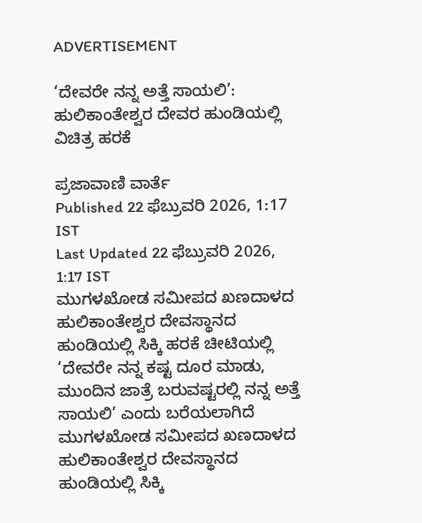ADVERTISEMENT

‘ದೇವರೇ ನನ್ನ ಅತ್ತೆ ಸಾಯಲಿ’: ಹುಲಿಕಾಂತೇಶ್ವರ ದೇವರ ಹುಂಡಿಯಲ್ಲಿ ವಿಚಿತ್ರ ಹರಕೆ

ಪ್ರಜಾವಾಣಿ ವಾರ್ತೆ
Published 22 ಫೆಬ್ರುವರಿ 2026, 1:17 IST
Last Updated 22 ಫೆಬ್ರುವರಿ 2026, 1:17 IST
ಮುಗಳಖೋಡ ಸಮೀಪದ ಖಣದಾಳದ ಹುಲಿಕಾಂತೇಶ್ವರ ದೇವಸ್ಥಾನದ ಹುಂಡಿಯಲ್ಲಿ ಸಿಕ್ಕಿ ಹರಕೆ ಚೀಟಿಯಲ್ಲಿ ‘ದೇವರೇ ನನ್ನ ಕಷ್ಟ ದೂರ ಮಾಡು, ಮುಂದಿನ ಜಾತ್ರೆ ಬರುವಷ್ಟರಲ್ಲಿ ನನ್ನ ಅತ್ತೆ ಸಾಯಲಿ’ ಎಂದು ಬರೆಯಲಾಗಿದೆ
ಮುಗಳಖೋಡ ಸಮೀಪದ ಖಣದಾಳದ ಹುಲಿಕಾಂತೇಶ್ವರ ದೇವಸ್ಥಾನದ ಹುಂಡಿಯಲ್ಲಿ ಸಿಕ್ಕಿ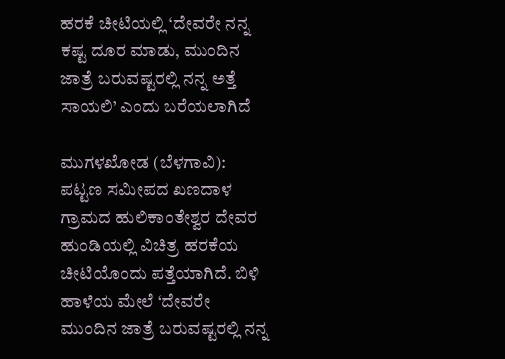ಹರಕೆ ಚೀಟಿಯಲ್ಲಿ ‘ದೇವರೇ ನನ್ನ ಕಷ್ಟ ದೂರ ಮಾಡು, ಮುಂದಿನ ಜಾತ್ರೆ ಬರುವಷ್ಟರಲ್ಲಿ ನನ್ನ ಅತ್ತೆ ಸಾಯಲಿ’ ಎಂದು ಬರೆಯಲಾಗಿದೆ

ಮುಗಳಖೋಡ (ಬೆಳಗಾವಿ): ಪಟ್ಟಣ ಸಮೀಪದ ಖಣದಾಳ ಗ್ರಾಮದ ಹುಲಿಕಾಂತೇಶ್ವರ ದೇವರ ಹುಂಡಿಯಲ್ಲಿ ವಿಚಿತ್ರ ಹರಕೆಯ ಚೀಟಿಯೊಂದು ಪತ್ತೆಯಾಗಿದೆ. ಬಿಳಿ ಹಾಳೆಯ ಮೇಲೆ ‘ದೇವರೇ ಮುಂದಿನ ಜಾತ್ರೆ ಬರುವಷ್ಟರಲ್ಲಿ ನನ್ನ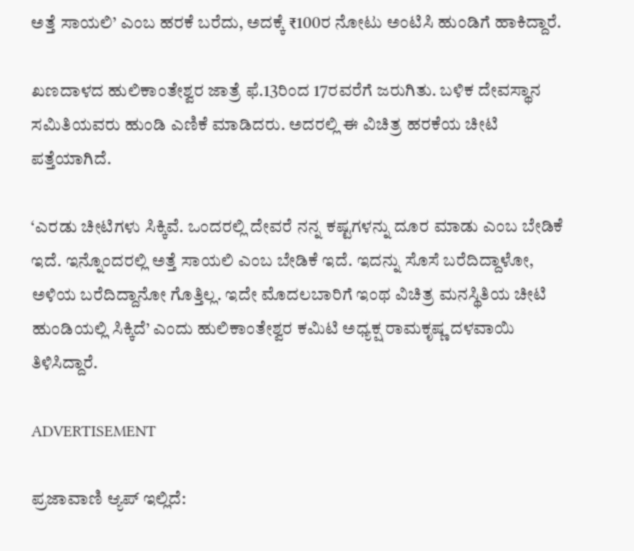ಅತ್ತೆ ಸಾಯಲಿ’ ಎಂಬ ಹರಕೆ ಬರೆದು, ಅದಕ್ಕೆ ₹100ರ ನೋಟು ಅಂಟಿಸಿ ಹುಂಡಿಗೆ ಹಾಕಿದ್ದಾರೆ.

ಖಣದಾಳದ ಹುಲಿಕಾಂತೇಶ್ವರ ಜಾತ್ರೆ ಫೆ.13ರಿಂದ 17ರವರೆಗೆ ಜರುಗಿತು. ಬಳಿಕ ದೇವಸ್ಥಾನ ಸಮಿತಿಯವರು ಹುಂಡಿ ಎಣಿಕೆ ಮಾಡಿದರು. ಅದರಲ್ಲಿ ಈ ವಿಚಿತ್ರ ಹರಕೆಯ ಚೀಟಿ ಪತ್ತೆಯಾಗಿದೆ.

‘ಎರಡು ಚೀಟಿಗಳು ಸಿಕ್ಕಿವೆ. ಒಂದರಲ್ಲಿ ದೇವರೆ ನನ್ನ ಕಷ್ಟಗಳನ್ನು ದೂರ ಮಾಡು ಎಂಬ ಬೇಡಿಕೆ ಇದೆ. ಇನ್ನೊಂದರಲ್ಲಿ ಅತ್ತೆ ಸಾಯಲಿ ಎಂಬ ಬೇಡಿಕೆ ಇದೆ. ಇದನ್ನು ಸೊಸೆ ಬರೆದಿದ್ದಾಳೋ, ಅಳಿಯ ಬರೆದಿದ್ದಾನೋ ಗೊತ್ತಿಲ್ಲ. ಇದೇ ಮೊದಲಬಾರಿಗೆ ಇಂಥ ವಿಚಿತ್ರ ಮನಸ್ಥಿತಿಯ ಚೀಟಿ ಹುಂಡಿಯಲ್ಲಿ ಸಿಕ್ಕಿದೆ’ ಎಂದು ಹುಲಿಕಾಂತೇಶ್ವರ ಕಮಿಟಿ ಅಧ್ಯಕ್ಷ ರಾಮಕೃಷ್ಣ ದಳವಾಯಿ ತಿಳಿಸಿದ್ದಾರೆ.

ADVERTISEMENT

ಪ್ರಜಾವಾಣಿ ಆ್ಯಪ್ ಇಲ್ಲಿದೆ: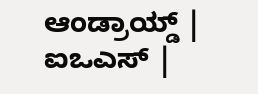ಆಂಡ್ರಾಯ್ಡ್ | ಐಒಎಸ್ |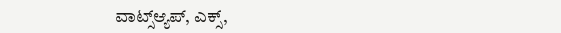ವಾಟ್ಸ್ಆ್ಯಪ್, ಎಕ್ಸ್,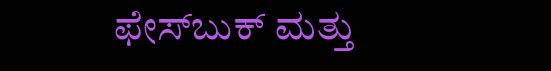ಫೇಸ್‌ಬುಕ್ ಮತ್ತು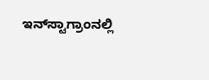ಇನ್‌ಸ್ಟಾಗ್ರಾಂನಲ್ಲಿ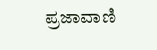ಪ್ರಜಾವಾಣಿ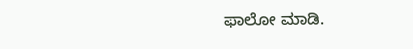ಫಾಲೋ ಮಾಡಿ.